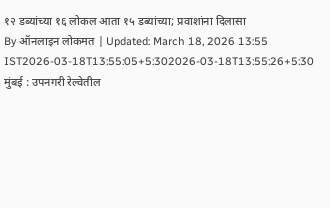१२ डब्यांच्या १६ लोकल आता १५ डब्यांच्या; प्रवाशांना दिलासा
By ऑनलाइन लोकमत | Updated: March 18, 2026 13:55 IST2026-03-18T13:55:05+5:302026-03-18T13:55:26+5:30
मुंबई : उपनगरी रेल्वेतील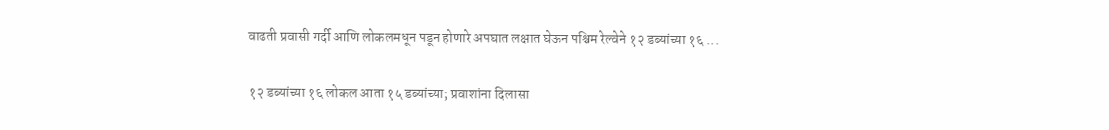वाढती प्रवासी गर्दी आणि लोकलमधून पडून होणारे अपघात लक्षात घेऊन पश्चिम रेल्वेने १२ डब्यांच्या १६ ...

१२ डब्यांच्या १६ लोकल आता १५ डब्यांच्या; प्रवाशांना दिलासा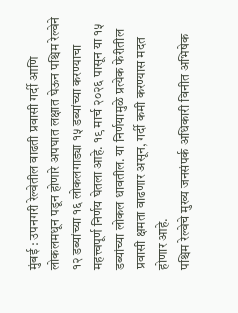मुंबई : उपनगरी रेल्वेतील वाढती प्रवासी गर्दी आणि लोकलमधून पडून होणारे अपघात लक्षात घेऊन पश्चिम रेल्वेने १२ डब्यांच्या १६ लोकलगाड्या १५ डब्यांच्या करण्याचा महत्त्वपूर्ण निर्णय घेतला आहे. १९ मार्च २०२६ पासून या १५ डब्यांच्या लोकल धावतील. या निर्णयामुळे प्रत्येक फेरीतील प्रवासी क्षमता वाढणार असून, गर्दी कमी करण्यास मदत होणार आहे.
पश्चिम रेल्वेचे मुख्य जनसंपर्क अधिकारी विनीत अभिषेक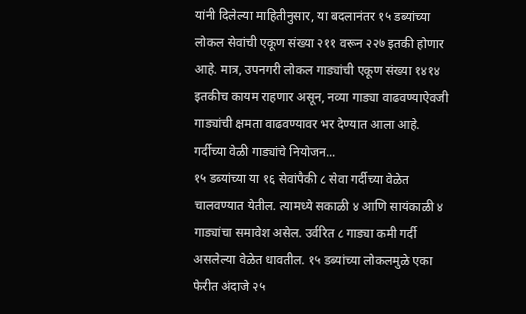यांनी दिलेल्या माहितीनुसार, या बदलानंतर १५ डब्यांच्या लोकल सेवांची एकूण संख्या २११ वरून २२७ इतकी होणार आहे. मात्र, उपनगरी लोकल गाड्यांची एकूण संख्या १४१४ इतकीच कायम राहणार असून, नव्या गाड्या वाढवण्याऐवजी गाड्यांची क्षमता वाढवण्यावर भर देण्यात आला आहे.
गर्दीच्या वेळी गाड्यांचे नियोजन...
१५ डब्यांच्या या १६ सेवांपैकी ८ सेवा गर्दीच्या वेळेत चालवण्यात येतील. त्यामध्ये सकाळी ४ आणि सायंकाळी ४ गाड्यांचा समावेश असेल. उर्वरित ८ गाड्या कमी गर्दी असलेल्या वेळेत धावतील. १५ डब्यांच्या लोकलमुळे एका फेरीत अंदाजे २५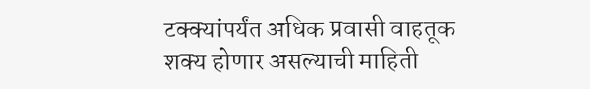टक्क्यांपर्यंत अधिक प्रवासी वाहतूक शक्य होणार असल्याची माहिती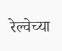रेल्वेच्या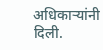अधिकाऱ्यांनी दिली.